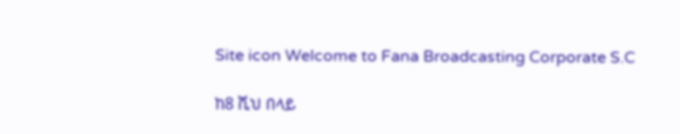Site icon Welcome to Fana Broadcasting Corporate S.C

ከ8 ሺህ በላይ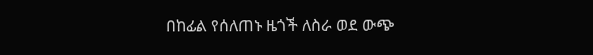በከፊል የሰለጠኑ ዜጎች ለስራ ወደ ውጭ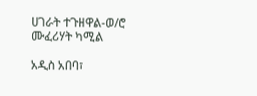ሀገራት ተጉዘዋል-ወ/ሮ ሙፈሪሃት ካሚል

አዲስ አበባ፣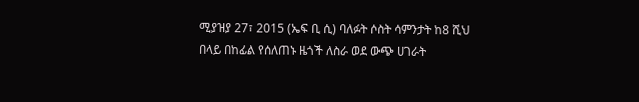ሚያዝያ 27፣ 2015 (ኤፍ ቢ ሲ) ባለፉት ሶስት ሳምንታት ከ8 ሺህ በላይ በከፊል የሰለጠኑ ዜጎች ለስራ ወደ ውጭ ሀገራት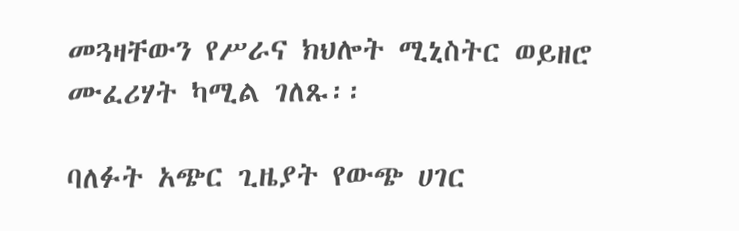መጓዛቸውን የሥራና ክህሎት ሚኒስትር ወይዘሮ ሙፈሪሃት ካሚል ገለጹ፡፡

ባለፉት አጭር ጊዜያት የውጭ ሀገር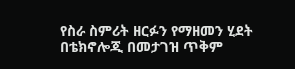የስራ ስምሪት ዘርፉን የማዘመን ሂደት በቴክኖሎጂ በመታገዝ ጥቅም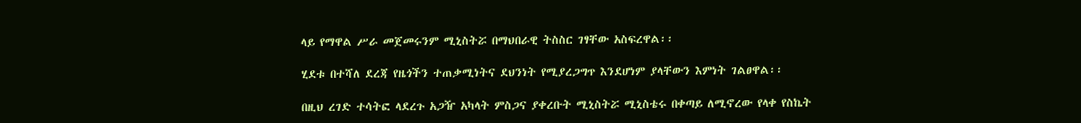ላይ የማዋል ሥራ መጀመሩንም ሚኒስትሯ በማህበራዊ ትስስር ገፃቸው አስፍረዋል፡፡

ሂደቱ በተሻለ ደረጃ የዜጎችን ተጠቃሚነትና ደህንነት የሚያረጋግጥ እንደሆነም ያላቸውን እምነት ገልፀዋል፡፡

በዚህ ረገድ ተሳትፎ ላደረጉ አጋዥ አካላት ምስጋና ያቀረቡት ሚኒስትሯ ሚኒስቴሩ በቀጣይ ለሚኖረው የላቀ የስኬት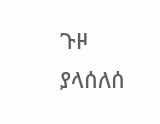ጉዞ ያላሰለሰ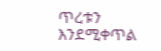ጥረቱን እንደሚቀጥል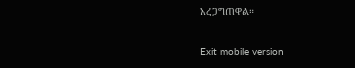አረጋግጠዋል።

Exit mobile version